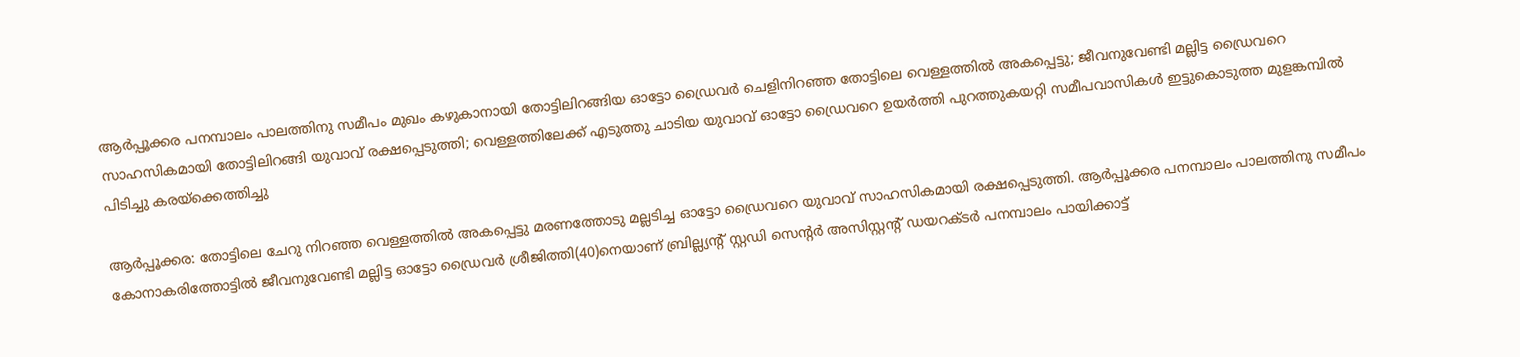ആർപ്പൂക്കര പനമ്പാലം പാലത്തിനു സമീപം മുഖം കഴുകാനായി തോട്ടിലിറങ്ങിയ ഓട്ടോ ഡ്രൈവർ ചെളിനിറഞ്ഞ തോട്ടിലെ വെള്ളത്തില്‍ അകപ്പെട്ടു; ജീവനുവേണ്ടി മല്ലിട്ട ഡ്രൈവറെ സാഹസികമായി തോട്ടിലിറങ്ങി യുവാവ് രക്ഷപ്പെടുത്തി; വെള്ളത്തിലേക്ക് എടുത്തു ചാടിയ യുവാവ് ഓട്ടോ ഡ്രൈവറെ ഉയർത്തി പുറത്തുകയറ്റി സമീപവാസികള്‍ ഇട്ടുകൊടുത്ത മുളങ്കമ്പില്‍ പിടിച്ചു കരയ്ക്കെത്തിച്ചു

ആർപ്പൂക്കര: തോട്ടിലെ ചേറു നിറഞ്ഞ വെള്ളത്തില്‍ അകപ്പെട്ടു മരണത്തോടു മല്ലടിച്ച ഓട്ടോ ഡ്രൈവറെ യുവാവ് സാഹസികമായി രക്ഷപ്പെടുത്തി. ആർപ്പൂക്കര പനമ്പാലം പാലത്തിനു സമീപം കോനാകരിത്തോട്ടില്‍ ജീവനുവേണ്ടി മല്ലിട്ട ഓട്ടോ ഡ്രൈവർ ശ്രീജിത്തി(40)നെയാണ് ബ്രില്ല്യന്‍റ് സ്റ്റഡി സെന്‍റർ അസിസ്റ്റ‌ന്‍റ് ഡയറക്‌ടർ പനമ്പാലം പായിക്കാട്ട്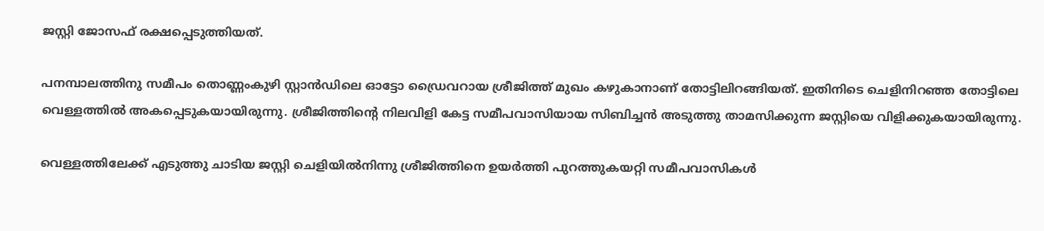ജസ്റ്റി ജോസഫ് രക്ഷപ്പെടുത്തിയത്.

പനമ്പാലത്തിനു സമീപം തൊണ്ണംകുഴി സ്റ്റാൻഡിലെ ഓട്ടോ ഡ്രൈവറായ ശ്രീജിത്ത് മുഖം കഴുകാനാണ് തോട്ടിലിറങ്ങിയത്. ഇതിനിടെ ചെളിനിറഞ്ഞ തോട്ടിലെ വെള്ളത്തില്‍ അകപ്പെടുകയായിരുന്നു. ശ്രീജിത്തിന്‍റെ നിലവിളി കേട്ട സമീപവാസിയായ സിബിച്ചൻ അടുത്തു താമസിക്കുന്ന ജസ്റ്റിയെ വിളിക്കുകയായിരുന്നു.

വെള്ളത്തിലേക്ക് എടുത്തു ചാടിയ ജസ്റ്റി ചെളിയില്‍നിന്നു ശ്രീജിത്തിനെ ഉയർത്തി പുറത്തുകയറ്റി സമീപവാസികള്‍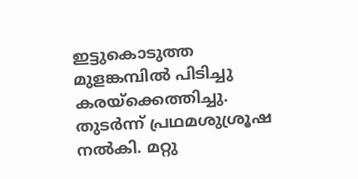ഇട്ടുകൊടുത്ത മുളങ്കമ്പില്‍ പിടിച്ചു കരയ്ക്കെത്തിച്ചു. തുടർന്ന് പ്രഥമശുശ്രൂഷ നല്‍കി. മറ്റു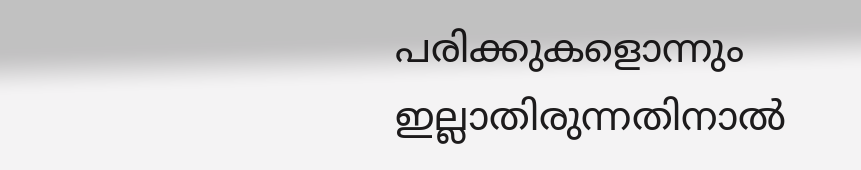പരിക്കുകളൊന്നും ഇല്ലാതിരുന്നതിനാല്‍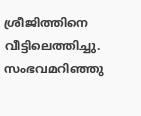ശ്രീജിത്തിനെ വീട്ടിലെത്തിച്ചു. സംഭവമറിഞ്ഞു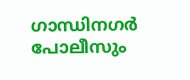ഗാന്ധിനഗർ പോലീസും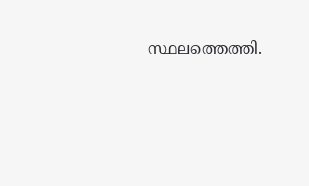സ്ഥലത്തെത്തി.